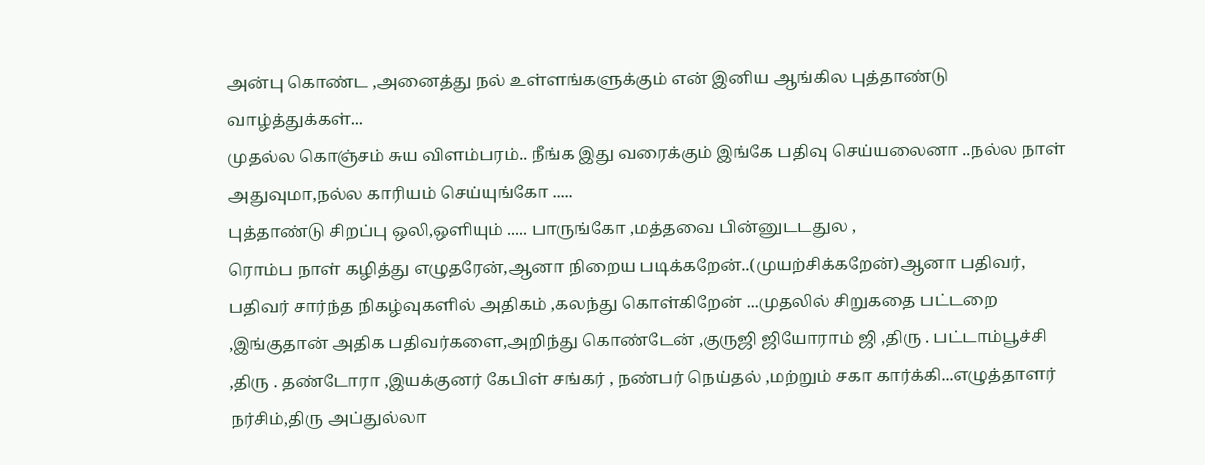அன்பு கொண்ட ,அனைத்து நல் உள்ளங்களுக்கும் என் இனிய ஆங்கில புத்தாண்டு வாழ்த்துக்கள்...
முதல்ல கொஞ்சம் சுய விளம்பரம்.. நீங்க இது வரைக்கும் இங்கே பதிவு செய்யலைனா ..நல்ல நாள் அதுவுமா,நல்ல காரியம் செய்யுங்கோ .....
புத்தாண்டு சிறப்பு ஒலி,ஒளியும் ..... பாருங்கோ ,மத்தவை பின்னுடடதுல ,
ரொம்ப நாள் கழித்து எழுதரேன்,ஆனா நிறைய படிக்கறேன்..(முயற்சிக்கறேன்)ஆனா பதிவர், பதிவர் சார்ந்த நிகழ்வுகளில் அதிகம் ,கலந்து கொள்கிறேன் ...முதலில் சிறுகதை பட்டறை ,இங்குதான் அதிக பதிவர்களை,அறிந்து கொண்டேன் ,குருஜி ஜியோராம் ஜி ,திரு . பட்டாம்பூச்சி ,திரு . தண்டோரா ,இயக்குனர் கேபிள் சங்கர் , நண்பர் நெய்தல் ,மற்றும் சகா கார்க்கி...எழுத்தாளர் நர்சிம்,திரு அப்துல்லா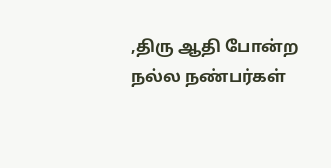,திரு ஆதி போன்ற நல்ல நண்பர்கள்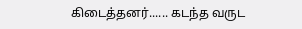கிடைத்தனர்...... கடந்த வருட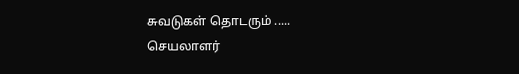சுவடுகள் தொடரும் .....
செயலாளர்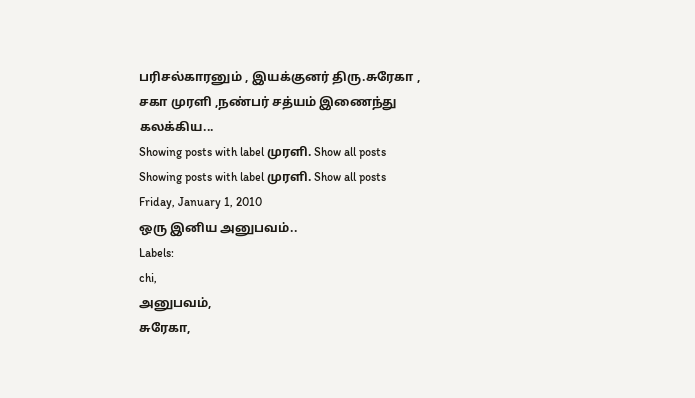பரிசல்காரனும் , இயக்குனர் திரு.சுரேகா , சகா முரளி ,நண்பர் சத்யம் இணைந்து கலக்கிய...
Showing posts with label முரளி. Show all posts
Showing posts with label முரளி. Show all posts
Friday, January 1, 2010
ஒரு இனிய அனுபவம்..
Labels:
chi,
அனுபவம்,
சுரேகா,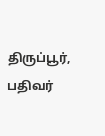திருப்பூர்,
பதிவர்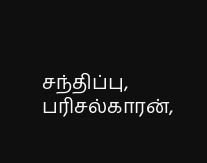சந்திப்பு,
பரிசல்காரன்,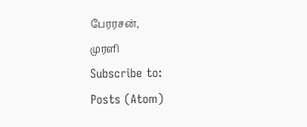பேரரசன்,
முரளி
Subscribe to:
Posts (Atom)